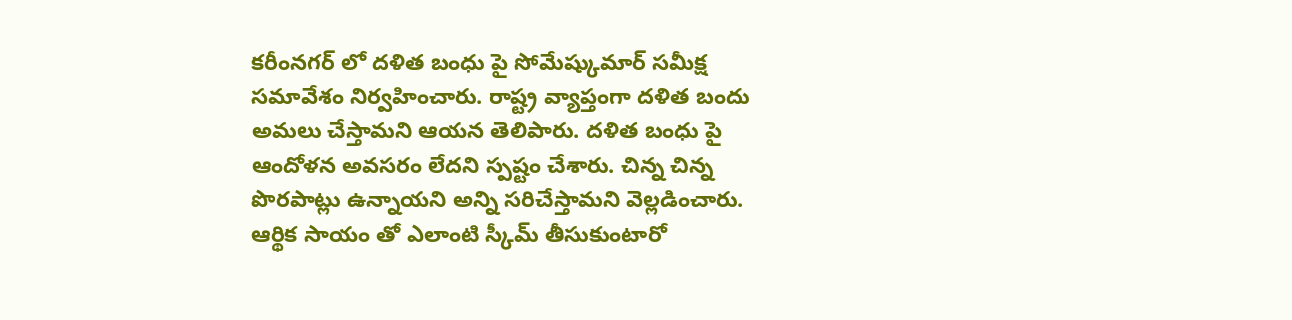కరీంనగర్ లో దళిత బంధు పై సోమేష్కుమార్ సమీక్ష సమావేశం నిర్వహించారు. రాష్ట్ర వ్యాప్తంగా దళిత బందు అమలు చేస్తామని ఆయన తెలిపారు. దళిత బంధు పై ఆందోళన అవసరం లేదని స్పష్టం చేశారు. చిన్న చిన్న పొరపాట్లు ఉన్నాయని అన్ని సరిచేస్తామని వెల్లడించారు. ఆర్థిక సాయం తో ఎలాంటి స్కీమ్ తీసుకుంటారో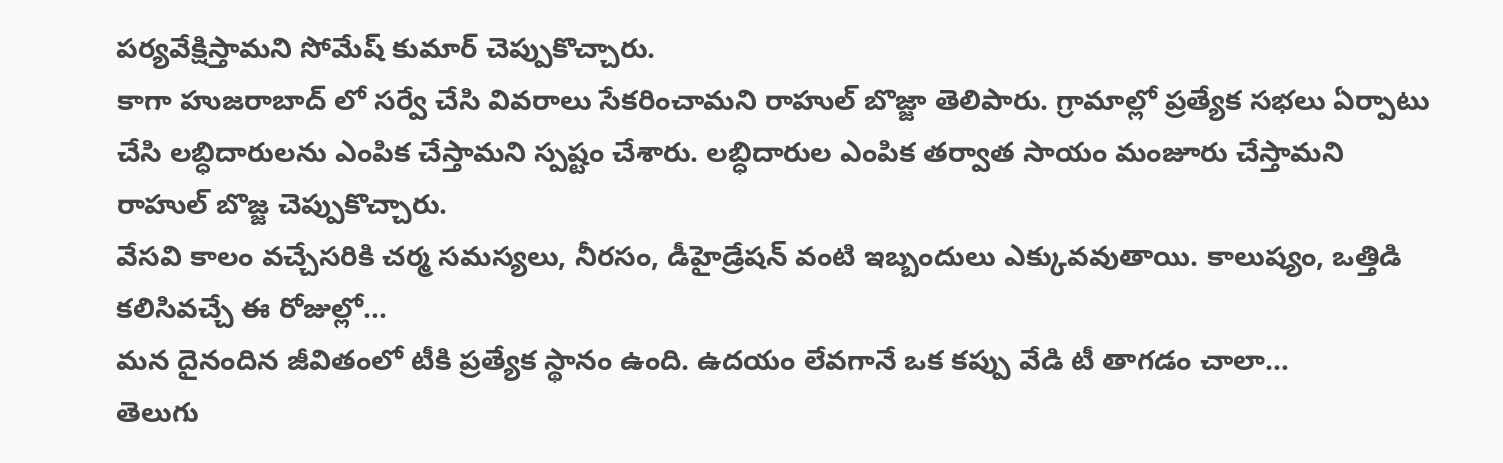పర్యవేక్షిస్తామని సోమేష్ కుమార్ చెప్పుకొచ్చారు.
కాగా హుజరాబాద్ లో సర్వే చేసి వివరాలు సేకరించామని రాహుల్ బొజ్జా తెలిపారు. గ్రామాల్లో ప్రత్యేక సభలు ఏర్పాటు చేసి లబ్ధిదారులను ఎంపిక చేస్తామని స్పష్టం చేశారు. లబ్ధిదారుల ఎంపిక తర్వాత సాయం మంజూరు చేస్తామని రాహుల్ బొజ్జ చెప్పుకొచ్చారు.
వేసవి కాలం వచ్చేసరికి చర్మ సమస్యలు, నీరసం, డీహైడ్రేషన్ వంటి ఇబ్బందులు ఎక్కువవుతాయి. కాలుష్యం, ఒత్తిడి కలిసివచ్చే ఈ రోజుల్లో…
మన దైనందిన జీవితంలో టీకి ప్రత్యేక స్థానం ఉంది. ఉదయం లేవగానే ఒక కప్పు వేడి టీ తాగడం చాలా…
తెలుగు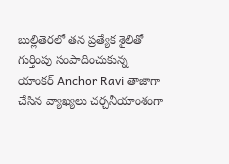బుల్లితెరలో తన ప్రత్యేక శైలితో గుర్తింపు సంపాదించుకున్న యాంకర్ Anchor Ravi తాజాగా చేసిన వ్యాఖ్యలు చర్చనీయాంశంగా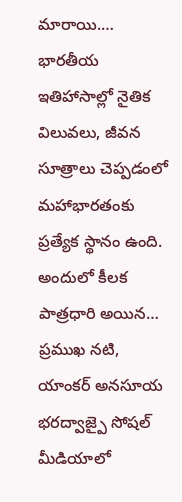మారాయి.…
భారతీయ ఇతిహాసాల్లో నైతిక విలువలు, జీవన సూత్రాలు చెప్పడంలో మహాభారతంకు ప్రత్యేక స్థానం ఉంది. అందులో కీలక పాత్రధారి అయిన…
ప్రముఖ నటి, యాంకర్ అనసూయ భరద్వాజ్పై సోషల్ మీడియాలో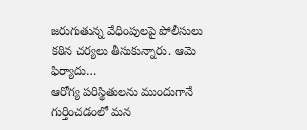జరుగుతున్న వేధింపులపై పోలీసులు కఠిన చర్యలు తీసుకున్నారు. ఆమె ఫిర్యాదు…
ఆరోగ్య పరిస్థితులను ముందుగానే గుర్తించడంలో మన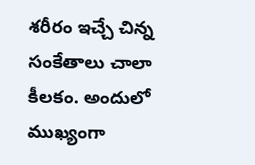శరీరం ఇచ్చే చిన్న సంకేతాలు చాలా కీలకం. అందులో ముఖ్యంగా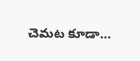చెమట కూడా…